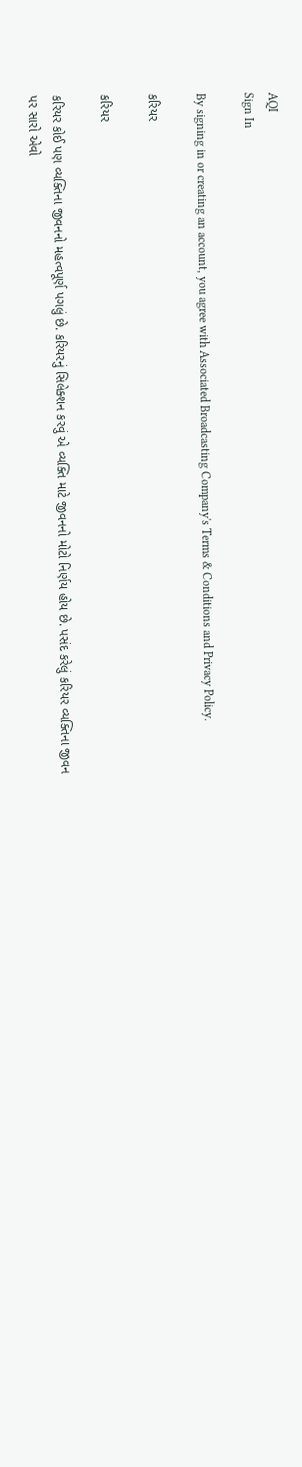AQI
Sign In

By signing in or creating an account, you agree with Associated Broadcasting Company's Terms & Conditions and Privacy Policy.

કરિયર

કરિયર

કરિયર કોઈ પણ વ્યક્તિના જીવનનો મહત્વપૂર્ણ પગલું છે. કરિયરનું સિલેક્શન કરવું એ વ્યક્તિ માટે જીવનનો મોટો નિર્ણય હોય છે. પસંદ કરેલું કરિયર વ્યક્તિના જીવન પર સારો એવો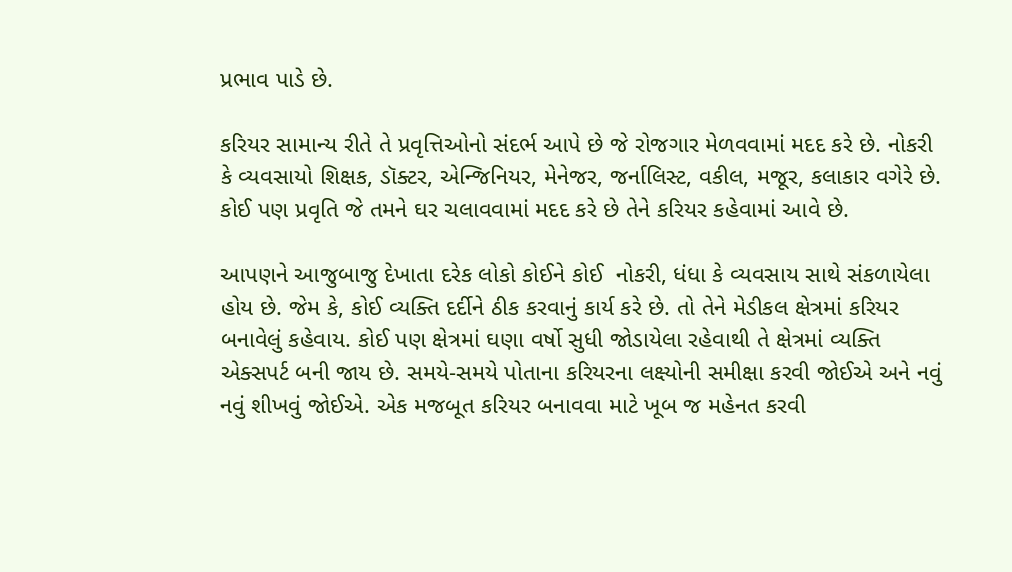પ્રભાવ પાડે છે.

કરિયર સામાન્ય રીતે તે પ્રવૃત્તિઓનો સંદર્ભ આપે છે જે રોજગાર મેળવવામાં મદદ કરે છે. નોકરી કે વ્યવસાયો શિક્ષક, ડૉક્ટર, એન્જિનિયર, મેનેજર, જર્નાલિસ્ટ, વકીલ, મજૂર, કલાકાર વગેરે છે. કોઈ પણ પ્રવૃતિ જે તમને ઘર ચલાવવામાં મદદ કરે છે તેને કરિયર કહેવામાં આવે છે.

આપણને આજુબાજુ દેખાતા દરેક લોકો કોઈને કોઈ  નોકરી, ધંધા કે વ્યવસાય સાથે સંકળાયેલા હોય છે. જેમ કે, કોઈ વ્યક્તિ દર્દીને ઠીક કરવાનું કાર્ય કરે છે. તો તેને મેડીકલ ક્ષેત્રમાં કરિયર બનાવેલું કહેવાય. કોઈ પણ ક્ષેત્રમાં ઘણા વર્ષો સુધી જોડાયેલા રહેવાથી તે ક્ષેત્રમાં વ્યક્તિ એક્સપર્ટ બની જાય છે. સમયે-સમયે પોતાના કરિયરના લક્ષ્યોની સમીક્ષા કરવી જોઈએ અને નવું નવું શીખવું જોઈએ. એક મજબૂત કરિયર બનાવવા માટે ખૂબ જ મહેનત કરવી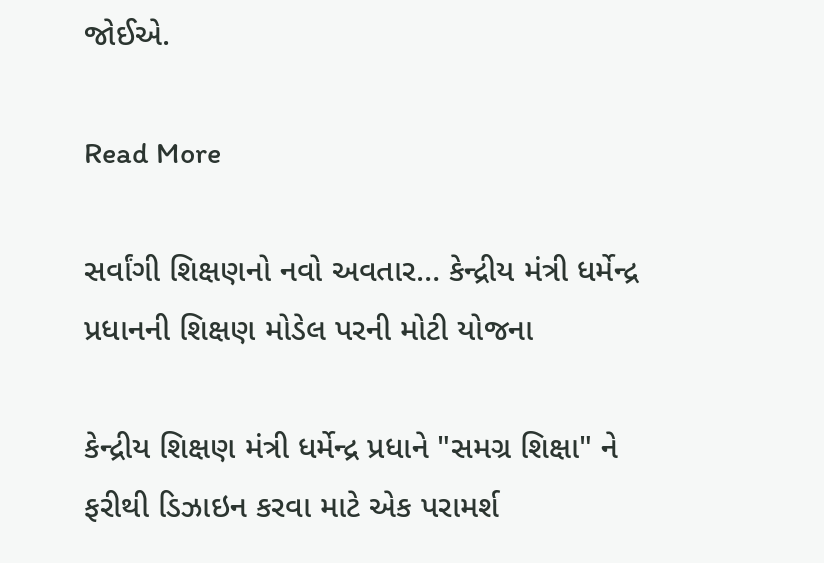જોઈએ.

Read More

સર્વાંગી શિક્ષણનો નવો અવતાર… કેન્દ્રીય મંત્રી ધર્મેન્દ્ર પ્રધાનની શિક્ષણ મોડેલ પરની મોટી યોજના

કેન્દ્રીય શિક્ષણ મંત્રી ધર્મેન્દ્ર પ્રધાને "સમગ્ર શિક્ષા" ને ફરીથી ડિઝાઇન કરવા માટે એક પરામર્શ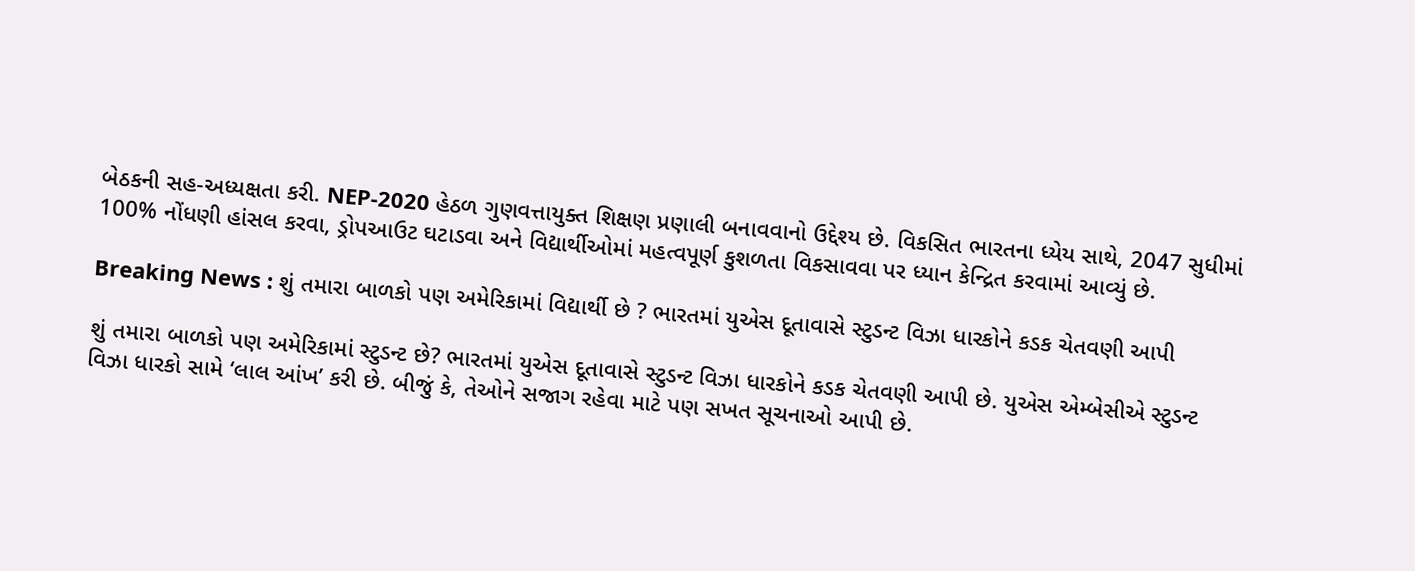બેઠકની સહ-અધ્યક્ષતા કરી. NEP-2020 હેઠળ ગુણવત્તાયુક્ત શિક્ષણ પ્રણાલી બનાવવાનો ઉદ્દેશ્ય છે. વિકસિત ભારતના ધ્યેય સાથે, 2047 સુધીમાં 100% નોંધણી હાંસલ કરવા, ડ્રોપઆઉટ ઘટાડવા અને વિદ્યાર્થીઓમાં મહત્વપૂર્ણ કુશળતા વિકસાવવા પર ધ્યાન કેન્દ્રિત કરવામાં આવ્યું છે.

Breaking News : શું તમારા બાળકો પણ અમેરિકામાં વિદ્યાર્થી છે ? ભારતમાં યુએસ દૂતાવાસે સ્ટુડન્ટ વિઝા ધારકોને કડક ચેતવણી આપી

શું તમારા બાળકો પણ અમેરિકામાં સ્ટુડન્ટ છે? ભારતમાં યુએસ દૂતાવાસે સ્ટુડન્ટ વિઝા ધારકોને કડક ચેતવણી આપી છે. યુએસ એમ્બેસીએ સ્ટુડન્ટ વિઝા ધારકો સામે ‘લાલ આંખ’ કરી છે. બીજું કે, તેઓને સજાગ રહેવા માટે પણ સખત સૂચનાઓ આપી છે.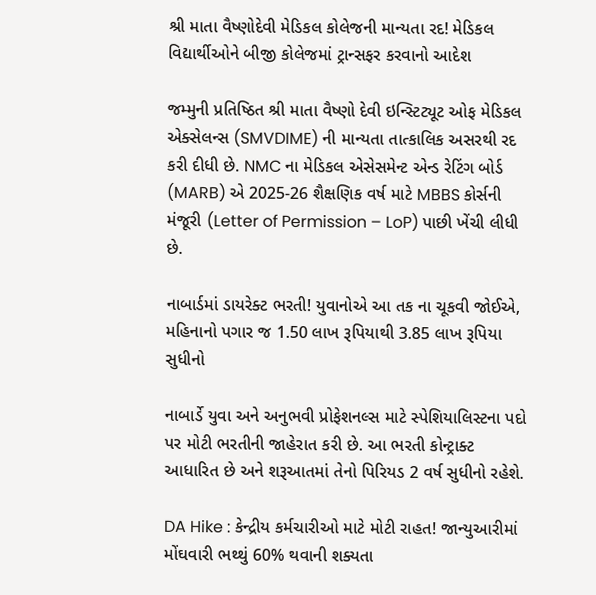શ્રી માતા વૈષ્ણોદેવી મેડિકલ કોલેજની માન્યતા રદ! મેડિકલ વિદ્યાર્થીઓને બીજી કોલેજમાં ટ્રાન્સફર કરવાનો આદેશ

જમ્મુની પ્રતિષ્ઠિત શ્રી માતા વૈષ્ણો દેવી ઇન્સ્ટિટ્યૂટ ઓફ મેડિકલ એક્સેલન્સ (SMVDIME) ની માન્યતા તાત્કાલિક અસરથી રદ કરી દીધી છે. NMC ના મેડિકલ એસેસમેન્ટ એન્ડ રેટિંગ બોર્ડ (MARB) એ 2025-26 શૈક્ષણિક વર્ષ માટે MBBS કોર્સની મંજૂરી (Letter of Permission – LoP) પાછી ખેંચી લીધી છે.

નાબાર્ડમાં ડાયરેક્ટ ભરતી! યુવાનોએ આ તક ના ચૂકવી જોઈએ, મહિનાનો પગાર જ 1.50 લાખ રૂપિયાથી 3.85 લાખ રૂપિયા સુધીનો

નાબાર્ડે યુવા અને અનુભવી પ્રોફેશનલ્સ માટે સ્પેશિયાલિસ્ટના પદો પર મોટી ભરતીની જાહેરાત કરી છે. આ ભરતી કોન્ટ્રાક્ટ આધારિત છે અને શરૂઆતમાં તેનો પિરિયડ 2 વર્ષ સુધીનો રહેશે.

DA Hike : કેન્દ્રીય કર્મચારીઓ માટે મોટી રાહત! જાન્યુઆરીમાં મોંઘવારી ભથ્થું 60% થવાની શક્યતા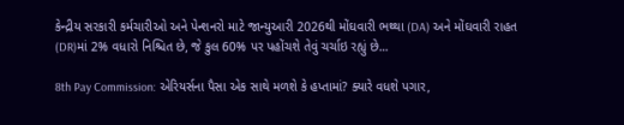કેન્દ્રીય સરકારી કર્મચારીઓ અને પેન્શનરો માટે જાન્યુઆરી 2026થી મોંઘવારી ભથ્થા (DA) અને મોંઘવારી રાહત (DR)માં 2% વધારો નિશ્ચિત છે, જે કુલ 60% પર પહોંચશે તેવું ચર્ચાઇ રહ્યું છે...

8th Pay Commission: એરિયર્સના પૈસા એક સાથે મળશે કે હપ્તામાં? ક્યારે વધશે પગાર,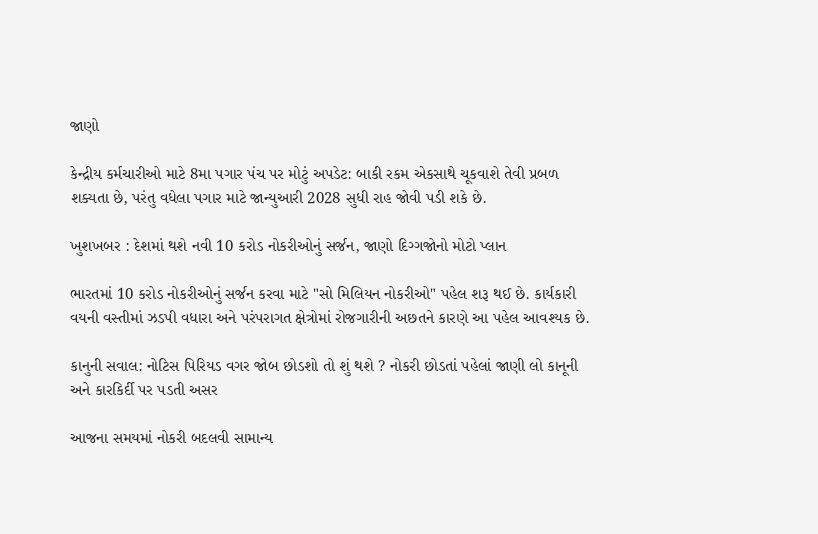જાણો

કેન્દ્રીય કર્મચારીઓ માટે 8મા પગાર પંચ પર મોટું અપડેટ: બાકી રકમ એકસાથે ચૂકવાશે તેવી પ્રબળ શક્યતા છે, પરંતુ વધેલા પગાર માટે જાન્યુઆરી 2028 સુધી રાહ જોવી પડી શકે છે.

ખુશખબર : દેશમાં થશે નવી 10 કરોડ નોકરીઓનું સર્જન, જાણો દિગ્ગજોનો મોટો પ્લાન

ભારતમાં 10 કરોડ નોકરીઓનું સર્જન કરવા માટે "સો મિલિયન નોકરીઓ" પહેલ શરૂ થઈ છે. કાર્યકારી વયની વસ્તીમાં ઝડપી વધારા અને પરંપરાગત ક્ષેત્રોમાં રોજગારીની અછતને કારણે આ પહેલ આવશ્યક છે.

કાનુની સવાલ: નોટિસ પિરિયડ વગર જોબ છોડશો તો શું થશે ? નોકરી છોડતાં પહેલાં જાણી લો કાનૂની અને કારકિર્દી પર પડતી અસર

આજના સમયમાં નોકરી બદલવી સામાન્ય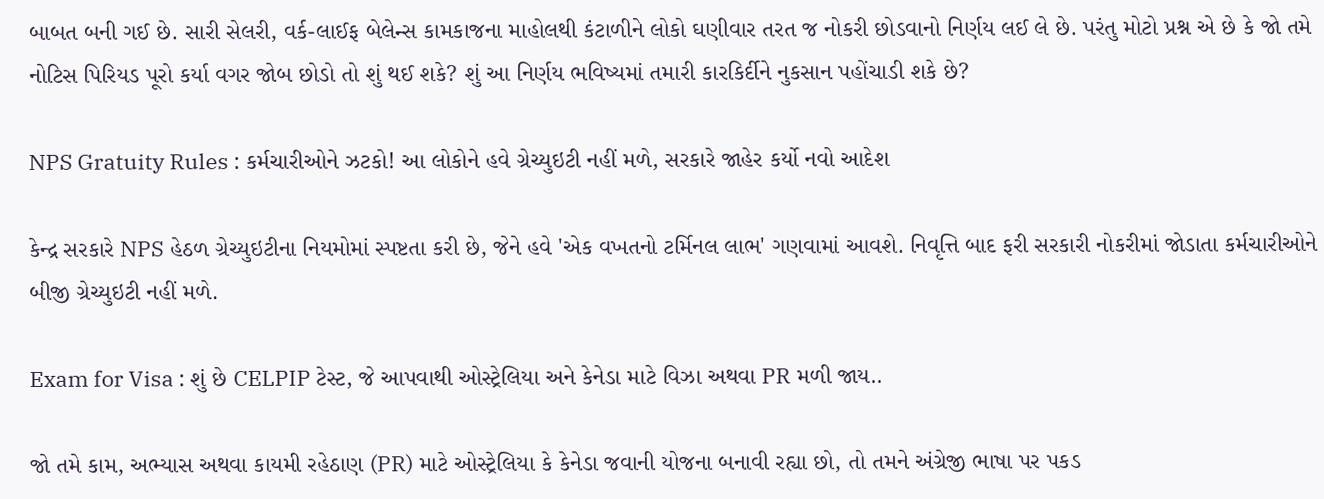બાબત બની ગઈ છે. સારી સેલરી, વર્ક-લાઈફ બેલેન્સ કામકાજના માહોલથી કંટાળીને લોકો ઘણીવાર તરત જ નોકરી છોડવાનો નિર્ણય લઈ લે છે. પરંતુ મોટો પ્રશ્ન એ છે કે જો તમે નોટિસ પિરિયડ પૂરો કર્યા વગર જોબ છોડો તો શું થઈ શકે? શું આ નિર્ણય ભવિષ્યમાં તમારી કારકિર્દીને નુકસાન પહોંચાડી શકે છે?

NPS Gratuity Rules : કર્મચારીઓને ઝટકો! આ લોકોને હવે ગ્રેચ્યુઇટી નહીં મળે, સરકારે જાહેર કર્યો નવો આદેશ

કેન્દ્ર સરકારે NPS હેઠળ ગ્રેચ્યુઇટીના નિયમોમાં સ્પષ્ટતા કરી છે, જેને હવે 'એક વખતનો ટર્મિનલ લાભ' ગણવામાં આવશે. નિવૃત્તિ બાદ ફરી સરકારી નોકરીમાં જોડાતા કર્મચારીઓને બીજી ગ્રેચ્યુઇટી નહીં મળે.

Exam for Visa : શું છે CELPIP ટેસ્ટ, જે આપવાથી ઓસ્ટ્રેલિયા અને કેનેડા માટે વિઝા અથવા PR મળી જાય..

જો તમે કામ, અભ્યાસ અથવા કાયમી રહેઠાણ (PR) માટે ઓસ્ટ્રેલિયા કે કેનેડા જવાની યોજના બનાવી રહ્યા છો, તો તમને અંગ્રેજી ભાષા પર પકડ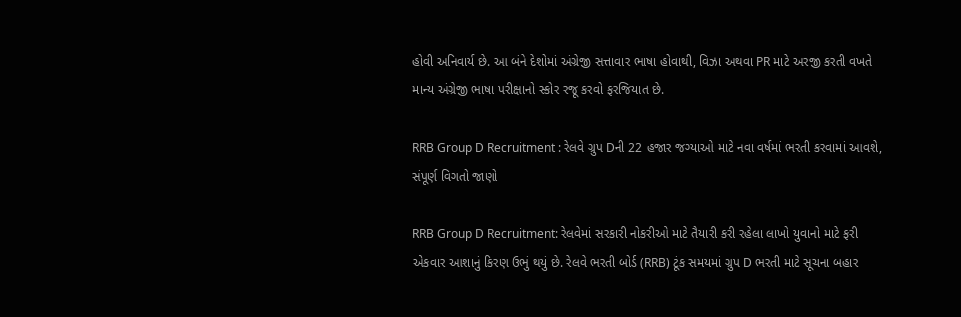હોવી અનિવાર્ય છે. આ બંને દેશોમાં અંગ્રેજી સત્તાવાર ભાષા હોવાથી, વિઝા અથવા PR માટે અરજી કરતી વખતે માન્ય અંગ્રેજી ભાષા પરીક્ષાનો સ્કોર રજૂ કરવો ફરજિયાત છે.

RRB Group D Recruitment : રેલવે ગ્રુપ Dની 22 હજાર જગ્યાઓ માટે નવા વર્ષમાં ભરતી કરવામાં આવશે, સંપૂર્ણ વિગતો જાણો

RRB Group D Recruitment: રેલવેમાં સરકારી નોકરીઓ માટે તૈયારી કરી રહેલા લાખો યુવાનો માટે ફરી એકવાર આશાનું કિરણ ઉભું થયું છે. રેલવે ભરતી બોર્ડ (RRB) ટૂંક સમયમાં ગ્રુપ D ભરતી માટે સૂચના બહાર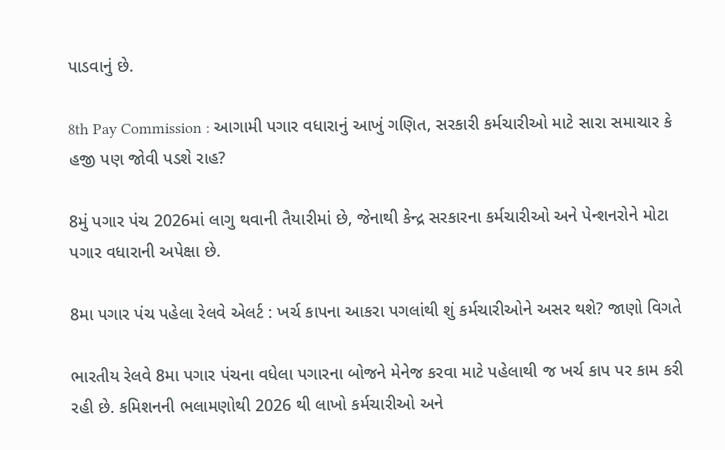પાડવાનું છે.

8th Pay Commission : આગામી પગાર વધારાનું આખું ગણિત, સરકારી કર્મચારીઓ માટે સારા સમાચાર કે હજી પણ જોવી પડશે રાહ?

8મું પગાર પંચ 2026માં લાગુ થવાની તૈયારીમાં છે, જેનાથી કેન્દ્ર સરકારના કર્મચારીઓ અને પેન્શનરોને મોટા પગાર વધારાની અપેક્ષા છે.

8મા પગાર પંચ પહેલા રેલવે એલર્ટ : ખર્ચ કાપના આકરા પગલાંથી શું કર્મચારીઓને અસર થશે? જાણો વિગતે

ભારતીય રેલવે 8મા પગાર પંચના વધેલા પગારના બોજને મેનેજ કરવા માટે પહેલાથી જ ખર્ચ કાપ પર કામ કરી રહી છે. કમિશનની ભલામણોથી 2026 થી લાખો કર્મચારીઓ અને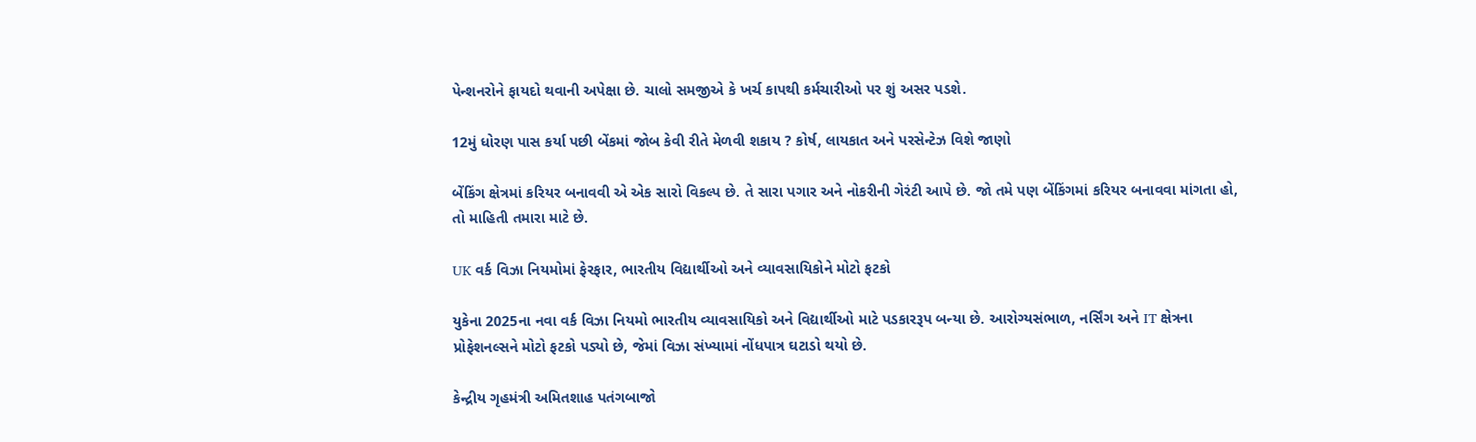પેન્શનરોને ફાયદો થવાની અપેક્ષા છે. ચાલો સમજીએ કે ખર્ચ કાપથી કર્મચારીઓ પર શું અસર પડશે.

12મું ધોરણ પાસ કર્યા પછી બેંકમાં જોબ કેવી રીતે મેળવી શકાય ? કોર્ષ, લાયકાત અને પરસેન્ટેઝ વિશે જાણો

બેંકિંગ ક્ષેત્રમાં કરિયર બનાવવી એ એક સારો વિકલ્પ છે. તે સારા પગાર અને નોકરીની ગેરંટી આપે છે. જો તમે પણ બેંકિંગમાં કરિયર બનાવવા માંગતા હો, તો માહિતી તમારા માટે છે.

UK વર્ક વિઝા નિયમોમાં ફેરફાર, ભારતીય વિદ્યાર્થીઓ અને વ્યાવસાયિકોને મોટો ફટકો

યુકેના 2025ના નવા વર્ક વિઝા નિયમો ભારતીય વ્યાવસાયિકો અને વિદ્યાર્થીઓ માટે પડકારરૂપ બન્યા છે. આરોગ્યસંભાળ, નર્સિંગ અને IT ક્ષેત્રના પ્રોફેશનલ્સને મોટો ફટકો પડ્યો છે, જેમાં વિઝા સંખ્યામાં નોંધપાત્ર ઘટાડો થયો છે.

કેન્દ્રીય ગૃહમંત્રી અમિતશાહ પતંગબાજો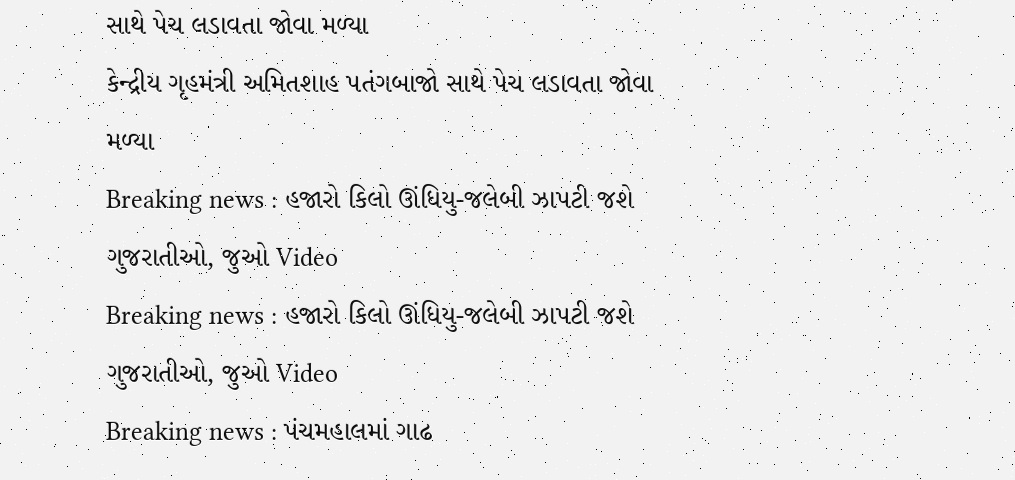સાથે પેચ લડાવતા જોવા મળ્યા
કેન્દ્રીય ગૃહમંત્રી અમિતશાહ પતંગબાજો સાથે પેચ લડાવતા જોવા મળ્યા
Breaking news : હજારો કિલો ઊંધિયુ-જલેબી ઝાપટી જશે ગુજરાતીઓ, જુઓ Video
Breaking news : હજારો કિલો ઊંધિયુ-જલેબી ઝાપટી જશે ગુજરાતીઓ, જુઓ Video
Breaking news : પંચમહાલમાં ગાઢ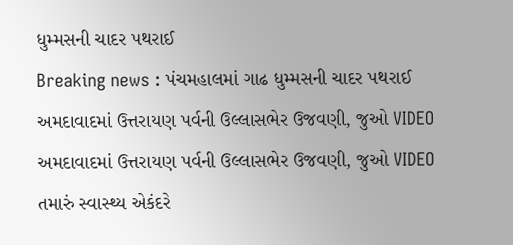ધુમ્મસની ચાદર પથરાઈ
Breaking news : પંચમહાલમાં ગાઢ ધુમ્મસની ચાદર પથરાઈ
અમદાવાદમાં ઉત્તરાયણ પર્વની ઉલ્લાસભેર ઉજવણી, જુઓ VIDEO
અમદાવાદમાં ઉત્તરાયણ પર્વની ઉલ્લાસભેર ઉજવણી, જુઓ VIDEO
તમારું સ્વાસ્થ્ય એકંદરે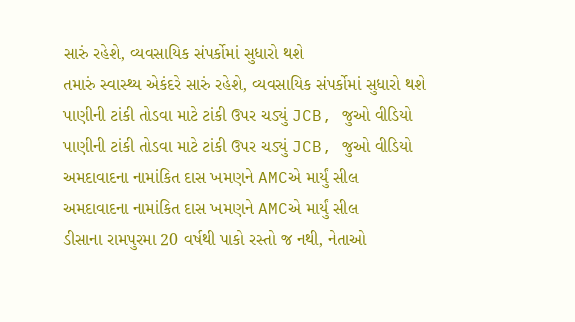સારું રહેશે, વ્યવસાયિક સંપર્કોમાં સુધારો થશે
તમારું સ્વાસ્થ્ય એકંદરે સારું રહેશે, વ્યવસાયિક સંપર્કોમાં સુધારો થશે
પાણીની ટાંકી તોડવા માટે ટાંકી ઉપર ચડ્યું JCB, જુઓ વીડિયો
પાણીની ટાંકી તોડવા માટે ટાંકી ઉપર ચડ્યું JCB, જુઓ વીડિયો
અમદાવાદના નામાંકિત દાસ ખમણને AMCએ માર્યું સીલ
અમદાવાદના નામાંકિત દાસ ખમણને AMCએ માર્યું સીલ
ડીસાના રામપુરમા 20 વર્ષથી પાકો રસ્તો જ નથી, નેતાઓ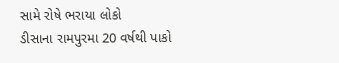સામે રોષે ભરાયા લોકો
ડીસાના રામપુરમા 20 વર્ષથી પાકો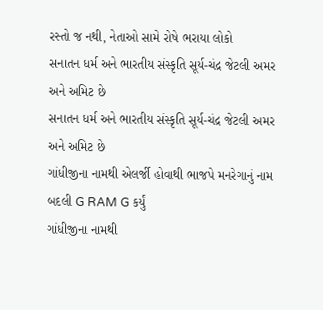રસ્તો જ નથી, નેતાઓ સામે રોષે ભરાયા લોકો
સનાતન ધર્મ અને ભારતીય સંસ્કૃતિ સૂર્ય-ચંદ્ર જેટલી અમર અને અમિટ છે
સનાતન ધર્મ અને ભારતીય સંસ્કૃતિ સૂર્ય-ચંદ્ર જેટલી અમર અને અમિટ છે
ગાંધીજીના નામથી એલર્જી હોવાથી ભાજપે મનરેગાનું નામ બદલી G RAM G કર્યું
ગાંધીજીના નામથી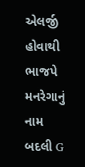એલર્જી હોવાથી ભાજપે મનરેગાનું નામ બદલી G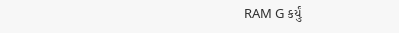RAM G કર્યું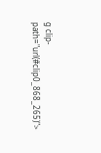g clip-path="url(#clip0_868_265)">